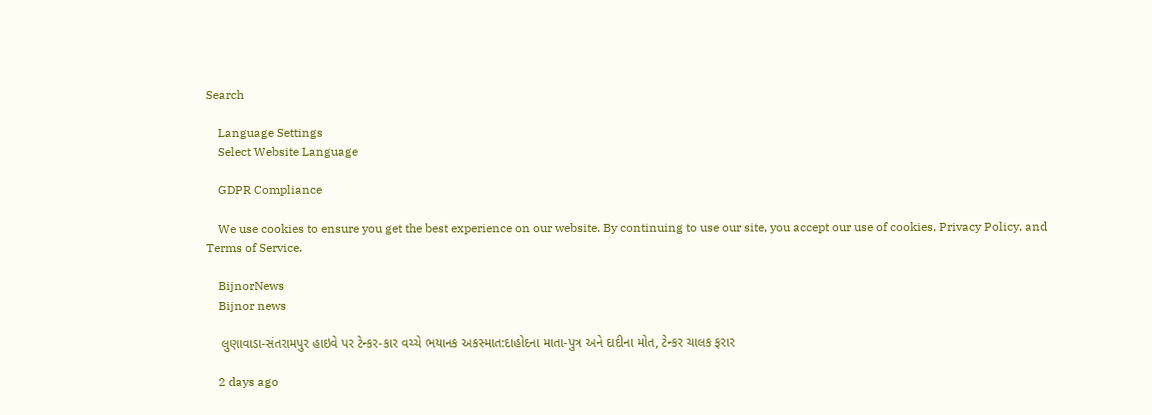Search

    Language Settings
    Select Website Language

    GDPR Compliance

    We use cookies to ensure you get the best experience on our website. By continuing to use our site, you accept our use of cookies, Privacy Policy, and Terms of Service.

    BijnorNews
    Bijnor news

    લુણાવાડા-સંતરામપુર હાઇવે પર ટેન્કર-કાર વચ્ચે ભયાનક અકસ્માત:દાહોદના માતા-પુત્ર અને દાદીના મોત, ટેન્કર ચાલક ફરાર

    2 days ago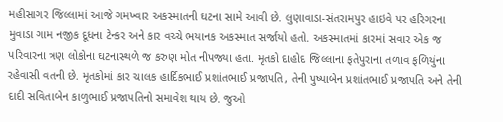મહીસાગર જિલ્લામાં આજે ગમખ્વાર અકસ્માતની ઘટના સામે આવી છે. લુણાવાડા-સંતરામપુર હાઇવે પર હરિગરના મુવાડા ગામ નજીક દૂધના ટેન્કર અને કાર વચ્ચે ભયાનક અકસ્માત સર્જાયો હતો. અકસ્માતમાં કારમાં સવાર એક જ પરિવારના ત્રણ લોકોના ઘટનાસ્થળે જ કરુણ મોત નીપજ્યા હતા. મૃતકો દાહોદ જિલ્લાના ફતેપુરાના તળાવ ફળિયુંના રહેવાસી વતની છે. મૃતકોમાં કાર ચાલક હાર્દિકભાઈ પ્રશાંતભાઈ પ્રજાપતિ, તેની પુષ્પાબેન પ્રશાંતભાઈ પ્રજાપતિ અને તેની દાદી સવિતાબેન કાળુભાઈ પ્રજાપતિનો સમાવેશ થાય છે. જુઓ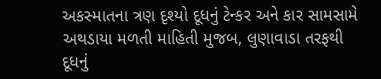અકસ્માતના ત્રણ દૃશ્યો દૂધનું ટેન્કર અને કાર સામસામે અથડાયા મળતી માહિતી મુજબ, લુણાવાડા તરફથી દૂધનું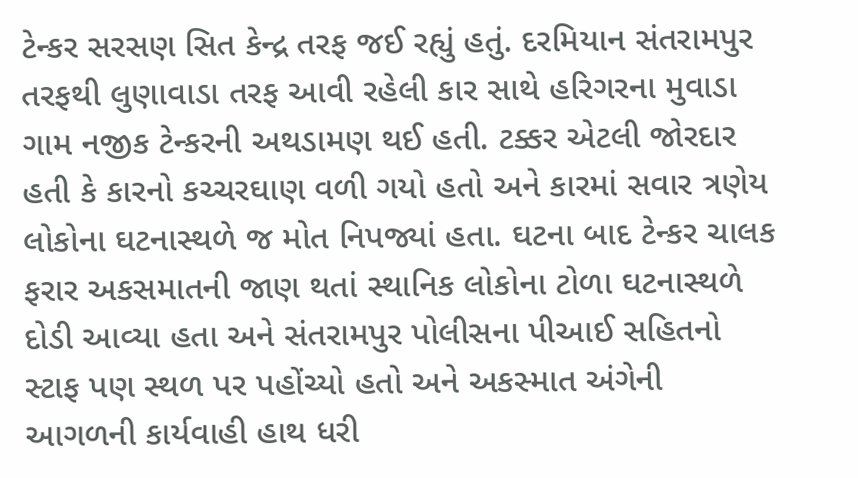ટેન્કર સરસણ સિત કેન્દ્ર તરફ જઈ રહ્યું હતું. દરમિયાન સંતરામપુર તરફથી લુણાવાડા તરફ આવી રહેલી કાર સાથે હરિગરના મુવાડા ગામ નજીક ટેન્કરની અથડામણ થઈ હતી. ટક્કર એટલી જોરદાર હતી કે કારનો કચ્ચરઘાણ વળી ગયો હતો અને કારમાં સવાર ત્રણેય લોકોના ઘટનાસ્થળે જ મોત નિપજ્યાં હતા. ઘટના બાદ ટેન્કર ચાલક ફરાર અકસમાતની જાણ થતાં સ્થાનિક લોકોના ટોળા ઘટનાસ્થળે દોડી આવ્યા હતા અને સંતરામપુર પોલીસના પીઆઈ સહિતનો સ્ટાફ પણ સ્થળ પર પહોંચ્યો હતો અને અકસ્માત અંગેની આગળની કાર્યવાહી હાથ ધરી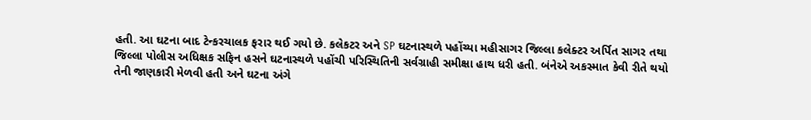હતી. આ ઘટના બાદ ટેન્કરચાલક ફરાર થઈ ગયો છે. કલેકટર અને SP ઘટનાસ્થળે પહોંચ્યા મહીસાગર જિલ્લા કલેક્ટર અર્પિત સાગર તથા જિલ્લા પોલીસ અધિક્ષક સફિન હસને ઘટનાસ્થળે પહોંચી પરિસ્થિતિની સર્વગ્રાહી સમીક્ષા હાથ ધરી હતી. બંનેએ અકસ્માત કેવી રીતે થયો તેની જાણકારી મેળવી હતી અને ઘટના અંગે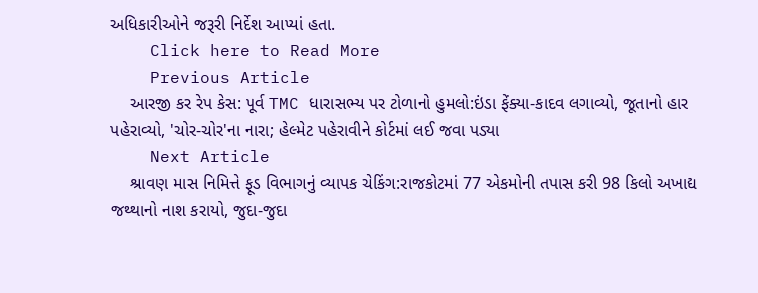અધિકારીઓને જરૂરી નિર્દેશ આપ્યાં હતા.
    Click here to Read More
    Previous Article
    આરજી કર રેપ કેસ: પૂર્વ TMC ધારાસભ્ય પર ટોળાનો હુમલો:ઇંડા ફેંક્યા-કાદવ લગાવ્યો, જૂતાનો હાર પહેરાવ્યો, 'ચોર-ચોર'ના નારા; હેલ્મેટ પહેરાવીને કોર્ટમાં લઈ જવા પડ્યા
    Next Article
    શ્રાવણ માસ નિમિત્તે ફૂડ વિભાગનું વ્યાપક ચેકિંગ:રાજકોટમાં 77 એકમોની તપાસ કરી 98 કિલો અખાદ્ય જથ્થાનો નાશ કરાયો, જુદા-જુદા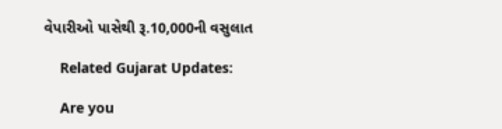વેપારીઓ પાસેથી રૂ.10,000ની વસુલાત

    Related Gujarat Updates:

    Are you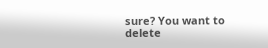sure? You want to delete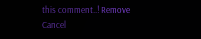this comment..! Remove Cancel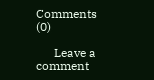Comments (0)

      Leave a comment